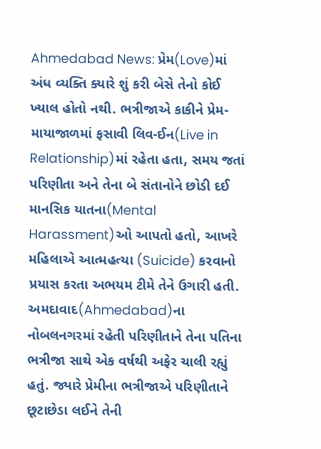Ahmedabad News: પ્રેમ(Love)માં અંધ વ્યક્તિ ક્યારે શું કરી બેસે તેનો કોઈ ખ્યાલ હોતો નથી. ભત્રીજાએ કાકીને પ્રેમ-માયાજાળમાં ફસાવી લિવ-ઈન(Live in Relationship)માં રહેતા હતા, સમય જતાં પરિણીતા અને તેના બે સંતાનોને છોડી દઈ માનસિક યાતના(Mental Harassment)ઓ આપતો હતો, આખરે મહિલાએ આત્મહત્યા (Suicide) કરવાનો પ્રયાસ કરતા અભયમ ટીમે તેને ઉગારી હતી.
અમદાવાદ(Ahmedabad)ના નોબલનગરમાં રહેતી પરિણીતાને તેના પતિના ભત્રીજા સાથે એક વર્ષથી અફેર ચાલી રહ્યું હતું. જ્યારે પ્રેમીના ભત્રીજાએ પરિણીતાને છૂટાછેડા લઈને તેની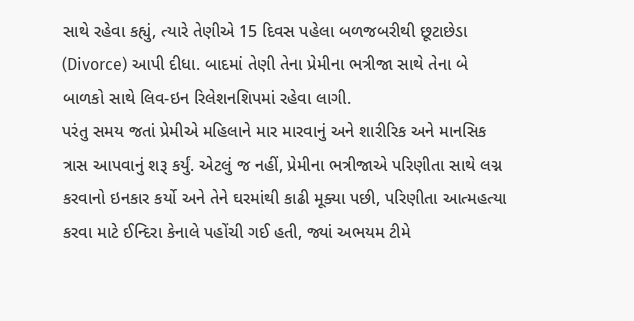સાથે રહેવા કહ્યું, ત્યારે તેણીએ 15 દિવસ પહેલા બળજબરીથી છૂટાછેડા (Divorce) આપી દીધા. બાદમાં તેણી તેના પ્રેમીના ભત્રીજા સાથે તેના બે બાળકો સાથે લિવ-ઇન રિલેશનશિપમાં રહેવા લાગી.
પરંતુ સમય જતાં પ્રેમીએ મહિલાને માર મારવાનું અને શારીરિક અને માનસિક ત્રાસ આપવાનું શરૂ કર્યું. એટલું જ નહીં, પ્રેમીના ભત્રીજાએ પરિણીતા સાથે લગ્ન કરવાનો ઇનકાર કર્યો અને તેને ઘરમાંથી કાઢી મૂક્યા પછી, પરિણીતા આત્મહત્યા કરવા માટે ઈન્દિરા કેનાલે પહોંચી ગઈ હતી, જ્યાં અભયમ ટીમે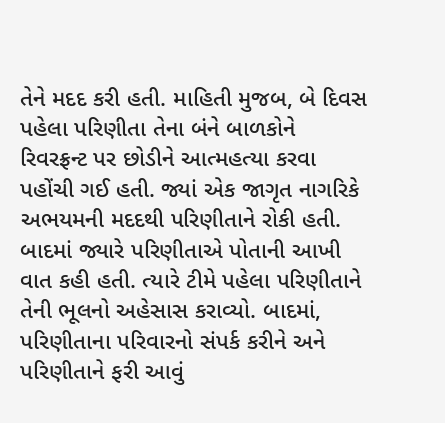તેને મદદ કરી હતી. માહિતી મુજબ, બે દિવસ પહેલા પરિણીતા તેના બંને બાળકોને રિવરફ્રન્ટ પર છોડીને આત્મહત્યા કરવા પહોંચી ગઈ હતી. જ્યાં એક જાગૃત નાગરિકે અભયમની મદદથી પરિણીતાને રોકી હતી.
બાદમાં જ્યારે પરિણીતાએ પોતાની આખી વાત કહી હતી. ત્યારે ટીમે પહેલા પરિણીતાને તેની ભૂલનો અહેસાસ કરાવ્યો. બાદમાં, પરિણીતાના પરિવારનો સંપર્ક કરીને અને પરિણીતાને ફરી આવું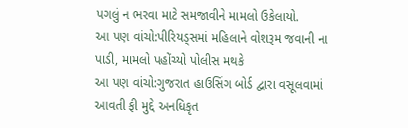પગલું ન ભરવા માટે સમજાવીને મામલો ઉકેલાયો.
આ પણ વાંચો:પીરિયડ્સમાં મહિલાને વોશરૂમ જવાની ના પાડી, મામલો પહોંચ્યો પોલીસ મથકે
આ પણ વાંચો:ગુજરાત હાઉસિંગ બોર્ડ દ્વારા વસૂલવામાં આવતી ફી મુદ્દે અનધિકૃત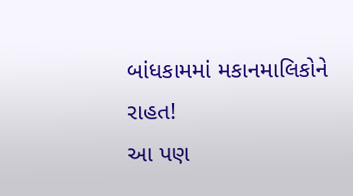બાંધકામમાં મકાનમાલિકોને રાહત!
આ પણ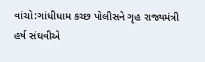વાંચો:ગાંધીધામ કચ્છ પોલીસને ગૃહ રાજ્યમંત્રી હર્ષ સંઘવીએ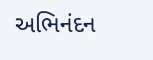અભિનંદન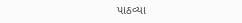પાઠવ્યા